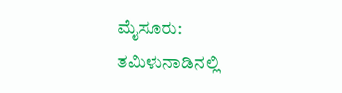ಮೈಸೂರು: ತಮಿಳುನಾಡಿನಲ್ಲಿ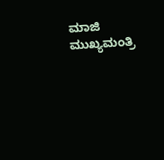ಮಾಜಿ ಮುಖ್ಯಮಂತ್ರಿ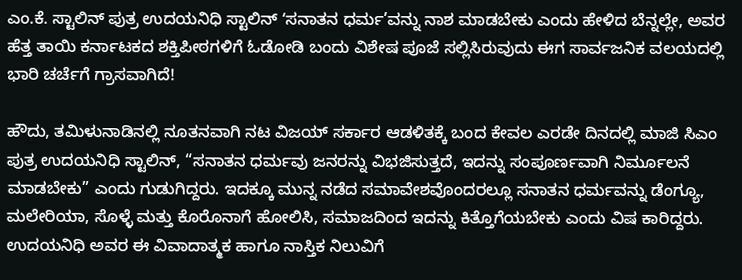ಎಂ.ಕೆ. ಸ್ಟಾಲಿನ್ ಪುತ್ರ ಉದಯನಿಧಿ ಸ್ಟಾಲಿನ್ ʻಸನಾತನ ಧರ್ಮ’ವನ್ನು ನಾಶ ಮಾಡಬೇಕು ಎಂದು ಹೇಳಿದ ಬೆನ್ನಲ್ಲೇ, ಅವರ ಹೆತ್ತ ತಾಯಿ ಕರ್ನಾಟಕದ ಶಕ್ತಿಪೀಠಗಳಿಗೆ ಓಡೋಡಿ ಬಂದು ವಿಶೇಷ ಪೂಜೆ ಸಲ್ಲಿಸಿರುವುದು ಈಗ ಸಾರ್ವಜನಿಕ ವಲಯದಲ್ಲಿ ಭಾರಿ ಚರ್ಚೆಗೆ ಗ್ರಾಸವಾಗಿದೆ!

ಹೌದು, ತಮಿಳುನಾಡಿನಲ್ಲಿ ನೂತನವಾಗಿ ನಟ ವಿಜಯ್ ಸರ್ಕಾರ ಆಡಳಿತಕ್ಕೆ ಬಂದ ಕೇವಲ ಎರಡೇ ದಿನದಲ್ಲಿ ಮಾಜಿ ಸಿಎಂ ಪುತ್ರ ಉದಯನಿಧಿ ಸ್ಟಾಲಿನ್, “ಸನಾತನ ಧರ್ಮವು ಜನರನ್ನು ವಿಭಜಿಸುತ್ತದೆ, ಇದನ್ನು ಸಂಪೂರ್ಣವಾಗಿ ನಿರ್ಮೂಲನೆ ಮಾಡಬೇಕು” ಎಂದು ಗುಡುಗಿದ್ದರು. ಇದಕ್ಕೂ ಮುನ್ನ ನಡೆದ ಸಮಾವೇಶವೊಂದರಲ್ಲೂ ಸನಾತನ ಧರ್ಮವನ್ನು ಡೆಂಗ್ಯೂ, ಮಲೇರಿಯಾ, ಸೊಳ್ಳೆ ಮತ್ತು ಕೊರೊನಾಗೆ ಹೋಲಿಸಿ, ಸಮಾಜದಿಂದ ಇದನ್ನು ಕಿತ್ತೊಗೆಯಬೇಕು ಎಂದು ವಿಷ ಕಾರಿದ್ದರು. ಉದಯನಿಧಿ ಅವರ ಈ ವಿವಾದಾತ್ಮಕ ಹಾಗೂ ನಾಸ್ತಿಕ ನಿಲುವಿಗೆ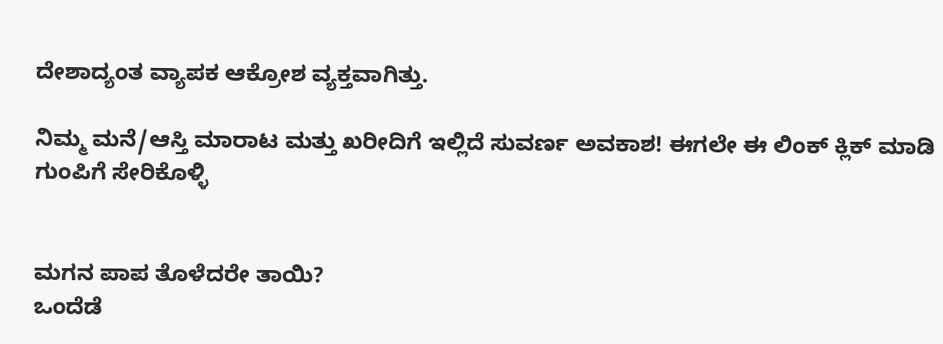ದೇಶಾದ್ಯಂತ ವ್ಯಾಪಕ ಆಕ್ರೋಶ ವ್ಯಕ್ತವಾಗಿತ್ತು.

ನಿಮ್ಮ ಮನೆ/ಆಸ್ತಿ ಮಾರಾಟ ಮತ್ತು ಖರೀದಿಗೆ ಇಲ್ಲಿದೆ ಸುವರ್ಣ ಅವಕಾಶ! ಈಗಲೇ ಈ ಲಿಂಕ್ ಕ್ಲಿಕ್ ಮಾಡಿ ಗುಂಪಿಗೆ ಸೇರಿಕೊಳ್ಳಿ


ಮಗನ ಪಾಪ ತೊಳೆದರೇ ತಾಯಿ?
ಒಂದೆಡೆ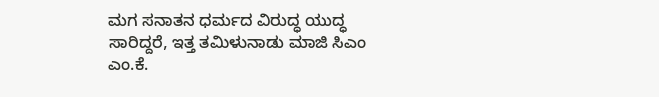ಮಗ ಸನಾತನ ಧರ್ಮದ ವಿರುದ್ಧ ಯುದ್ಧ ಸಾರಿದ್ದರೆ, ಇತ್ತ ತಮಿಳುನಾಡು ಮಾಜಿ ಸಿಎಂ ಎಂ.ಕೆ.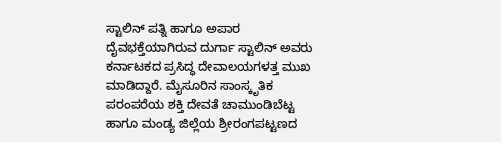ಸ್ಟಾಲಿನ್ ಪತ್ನಿ ಹಾಗೂ ಅಪಾರ ದೈವಭಕ್ತೆಯಾಗಿರುವ ದುರ್ಗಾ ಸ್ಟಾಲಿನ್ ಅವರು ಕರ್ನಾಟಕದ ಪ್ರಸಿದ್ಧ ದೇವಾಲಯಗಳತ್ತ ಮುಖ ಮಾಡಿದ್ದಾರೆ. ಮೈಸೂರಿನ ಸಾಂಸ್ಕೃತಿಕ ಪರಂಪರೆಯ ಶಕ್ತಿ ದೇವತೆ ಚಾಮುಂಡಿಬೆಟ್ಟ ಹಾಗೂ ಮಂಡ್ಯ ಜಿಲ್ಲೆಯ ಶ್ರೀರಂಗಪಟ್ಟಣದ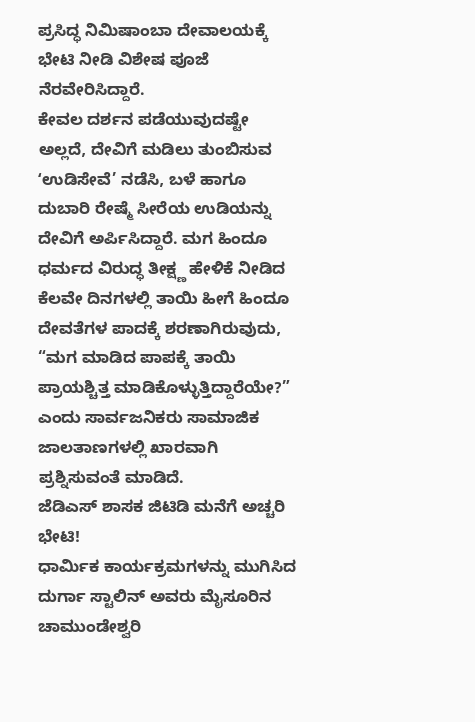ಪ್ರಸಿದ್ಧ ನಿಮಿಷಾಂಬಾ ದೇವಾಲಯಕ್ಕೆ ಭೇಟಿ ನೀಡಿ ವಿಶೇಷ ಪೂಜೆ ನೆರವೇರಿಸಿದ್ದಾರೆ.
ಕೇವಲ ದರ್ಶನ ಪಡೆಯುವುದಷ್ಟೇ ಅಲ್ಲದೆ, ದೇವಿಗೆ ಮಡಿಲು ತುಂಬಿಸುವ ʻಉಡಿಸೇವೆ’ ನಡೆಸಿ, ಬಳೆ ಹಾಗೂ ದುಬಾರಿ ರೇಷ್ಮೆ ಸೀರೆಯ ಉಡಿಯನ್ನು ದೇವಿಗೆ ಅರ್ಪಿಸಿದ್ದಾರೆ. ಮಗ ಹಿಂದೂ ಧರ್ಮದ ವಿರುದ್ಧ ತೀಕ್ಷ್ಣ ಹೇಳಿಕೆ ನೀಡಿದ ಕೆಲವೇ ದಿನಗಳಲ್ಲಿ ತಾಯಿ ಹೀಗೆ ಹಿಂದೂ ದೇವತೆಗಳ ಪಾದಕ್ಕೆ ಶರಣಾಗಿರುವುದು, “ಮಗ ಮಾಡಿದ ಪಾಪಕ್ಕೆ ತಾಯಿ ಪ್ರಾಯಶ್ಚಿತ್ತ ಮಾಡಿಕೊಳ್ಳುತ್ತಿದ್ದಾರೆಯೇ?” ಎಂದು ಸಾರ್ವಜನಿಕರು ಸಾಮಾಜಿಕ ಜಾಲತಾಣಗಳಲ್ಲಿ ಖಾರವಾಗಿ ಪ್ರಶ್ನಿಸುವಂತೆ ಮಾಡಿದೆ.
ಜೆಡಿಎಸ್ ಶಾಸಕ ಜಿಟಿಡಿ ಮನೆಗೆ ಅಚ್ಚರಿ ಭೇಟಿ!
ಧಾರ್ಮಿಕ ಕಾರ್ಯಕ್ರಮಗಳನ್ನು ಮುಗಿಸಿದ ದುರ್ಗಾ ಸ್ಟಾಲಿನ್ ಅವರು ಮೈಸೂರಿನ ಚಾಮುಂಡೇಶ್ವರಿ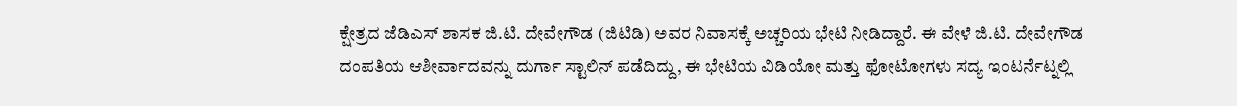ಕ್ಷೇತ್ರದ ಜೆಡಿಎಸ್ ಶಾಸಕ ಜಿ.ಟಿ. ದೇವೇಗೌಡ (ಜಿಟಿಡಿ) ಅವರ ನಿವಾಸಕ್ಕೆ ಅಚ್ಚರಿಯ ಭೇಟಿ ನೀಡಿದ್ದಾರೆ. ಈ ವೇಳೆ ಜಿ.ಟಿ. ದೇವೇಗೌಡ ದಂಪತಿಯ ಆಶೀರ್ವಾದವನ್ನು ದುರ್ಗಾ ಸ್ಟಾಲಿನ್ ಪಡೆದಿದ್ದು, ಈ ಭೇಟಿಯ ವಿಡಿಯೋ ಮತ್ತು ಫೋಟೋಗಳು ಸದ್ಯ ಇಂಟರ್ನೆಟ್ನಲ್ಲಿ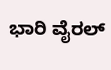ಭಾರಿ ವೈರಲ್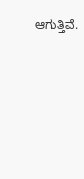ಆಗುತ್ತಿವೆ.